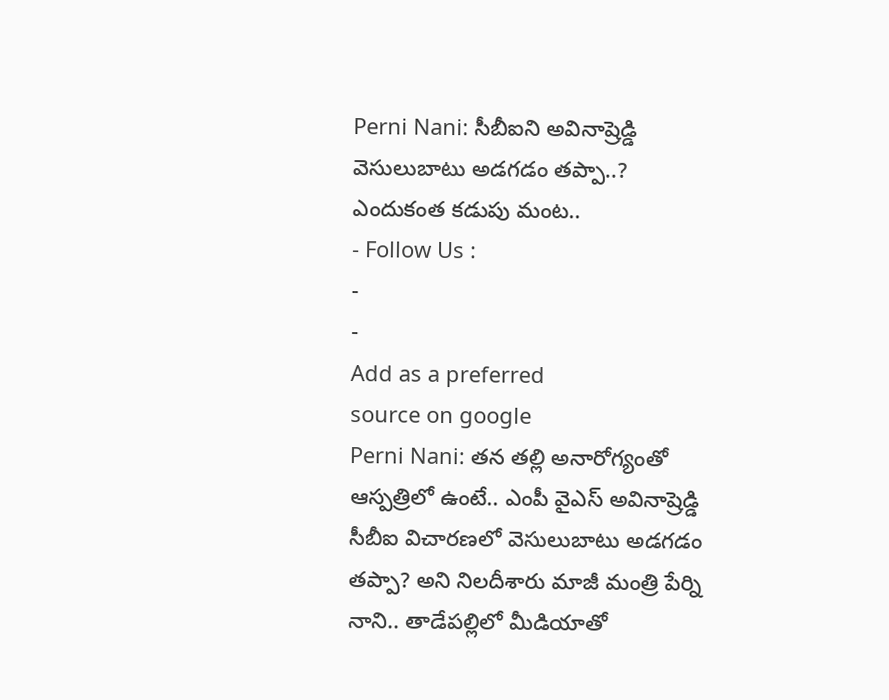Perni Nani: సీబీఐని అవినాష్రెడ్డి వెసులుబాటు అడగడం తప్పా..? ఎందుకంత కడుపు మంట..
- Follow Us :
-
-
Add as a preferred
source on google
Perni Nani: తన తల్లి అనారోగ్యంతో ఆస్పత్రిలో ఉంటే.. ఎంపీ వైఎస్ అవినాష్రెడ్డి సీబీఐ విచారణలో వెసులుబాటు అడగడం తప్పా? అని నిలదీశారు మాజీ మంత్రి పేర్ని నాని.. తాడేపల్లిలో మీడియాతో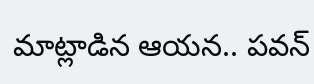మాట్లాడిన ఆయన.. పవన్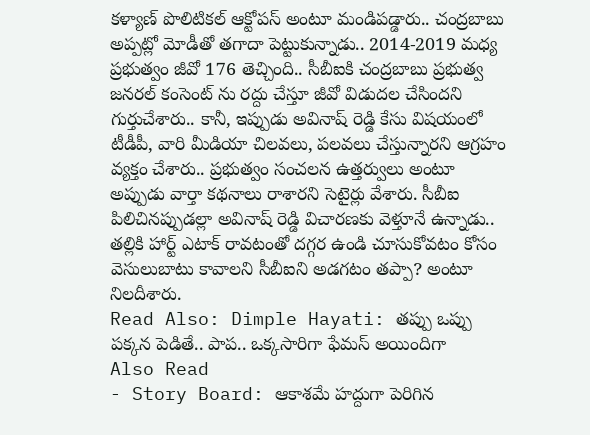కళ్యాణ్ పొలిటికల్ ఆక్టోపస్ అంటూ మండిపడ్డారు.. చంద్రబాబు అప్పట్లో మోడీతో తగాదా పెట్టుకున్నాడు.. 2014-2019 మధ్య ప్రభుత్వం జీవో 176 తెచ్చింది.. సీబీఐకి చంద్రబాబు ప్రభుత్వ జనరల్ కంసెంట్ ను రద్దు చేస్తూ జీవో విడుదల చేసిందని గుర్తుచేశారు.. కానీ, ఇప్పుడు అవినాష్ రెడ్డి కేసు విషయంలో టీడీపీ, వారి మీడియా చిలవలు, పలవలు చేస్తున్నారని ఆగ్రహం వ్యక్తం చేశారు.. ప్రభుత్వం సంచలన ఉత్తర్వులు అంటూ అప్పుడు వార్తా కథనాలు రాశారని సెటైర్లు వేశారు. సీబీఐ పిలిచినప్పుడల్లా అవినాష్ రెడ్డి విచారణకు వెళ్తూనే ఉన్నాడు.. తల్లికి హార్ట్ ఎటాక్ రావటంతో దగ్గర ఉండి చూసుకోవటం కోసం వెసులుబాటు కావాలని సీబీఐని అడగటం తప్పా? అంటూ నిలదీశారు.
Read Also: Dimple Hayati: తప్పు ఒప్పు పక్కన పెడితే.. పాప.. ఒక్కసారిగా ఫేమస్ అయిందిగా
Also Read
- Story Board: ఆకాశమే హద్దుగా పెరిగిన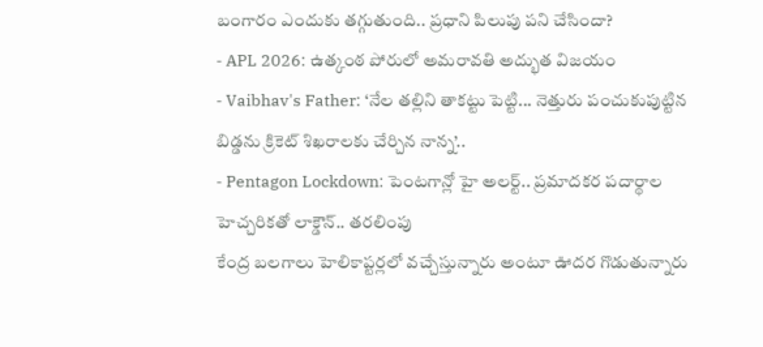బంగారం ఎందుకు తగ్గుతుంది.. ప్రధాని పిలుపు పని చేసిందా?
- APL 2026: ఉత్కంఠ పోరులో అమరావతి అద్భుత విజయం
- Vaibhav's Father: ‘నేల తల్లిని తాకట్టు పెట్టి... నెత్తురు పంచుకుపుట్టిన బిడ్డను క్రికెట్ శిఖరాలకు చేర్చిన నాన్న’..
- Pentagon Lockdown: పెంటగాన్లో హై అలర్ట్.. ప్రమాదకర పదార్థాల హెచ్చరికతో లాక్డౌన్.. తరలింపు
కేంద్ర బలగాలు హెలికాప్టర్లలో వచ్చేస్తున్నారు అంటూ ఊదర గొడుతున్నారు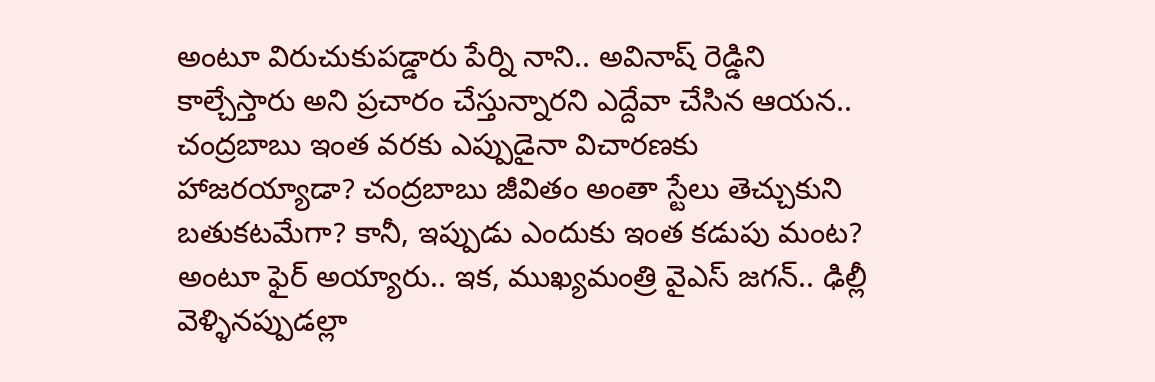అంటూ విరుచుకుపడ్డారు పేర్ని నాని.. అవినాష్ రెడ్డిని కాల్చేస్తారు అని ప్రచారం చేస్తున్నారని ఎద్దేవా చేసిన ఆయన.. చంద్రబాబు ఇంత వరకు ఎప్పుడైనా విచారణకు హాజరయ్యాడా? చంద్రబాబు జీవితం అంతా స్టేలు తెచ్చుకుని బతుకటమేగా? కానీ, ఇప్పుడు ఎందుకు ఇంత కడుపు మంట? అంటూ ఫైర్ అయ్యారు.. ఇక, ముఖ్యమంత్రి వైఎస్ జగన్.. ఢిల్లీ వెళ్ళినప్పుడల్లా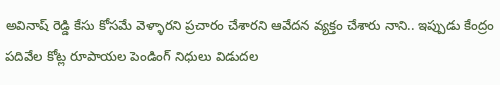అవినాష్ రెడ్డి కేసు కోసమే వెళ్ళారని ప్రచారం చేశారని ఆవేదన వ్యక్తం చేశారు నాని.. ఇప్పుడు కేంద్రం పదివేల కోట్ల రూపాయల పెండింగ్ నిధులు విడుదల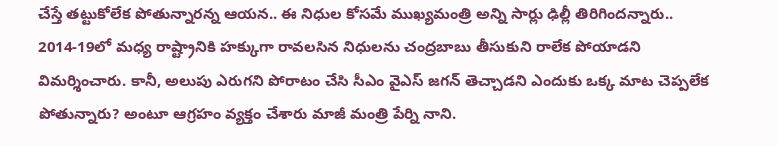చేస్తే తట్టుకోలేక పోతున్నారన్న ఆయన.. ఈ నిధుల కోసమే ముఖ్యమంత్రి అన్ని సార్లు ఢిల్లీ తిరిగిందన్నారు.. 2014-19లో మధ్య రాష్ట్రానికి హక్కుగా రావలసిన నిధులను చంద్రబాబు తీసుకుని రాలేక పోయాడని విమర్శించారు. కానీ, అలుపు ఎరుగని పోరాటం చేసి సీఎం వైఎస్ జగన్ తెచ్చాడని ఎందుకు ఒక్క మాట చెప్పలేక పోతున్నారు? అంటూ ఆగ్రహం వ్యక్తం చేశారు మాజీ మంత్రి పేర్ని నాని.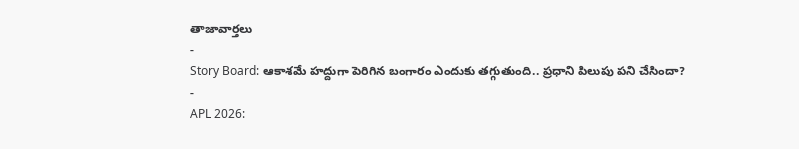తాజావార్తలు
-
Story Board: ఆకాశమే హద్దుగా పెరిగిన బంగారం ఎందుకు తగ్గుతుంది.. ప్రధాని పిలుపు పని చేసిందా?
-
APL 2026: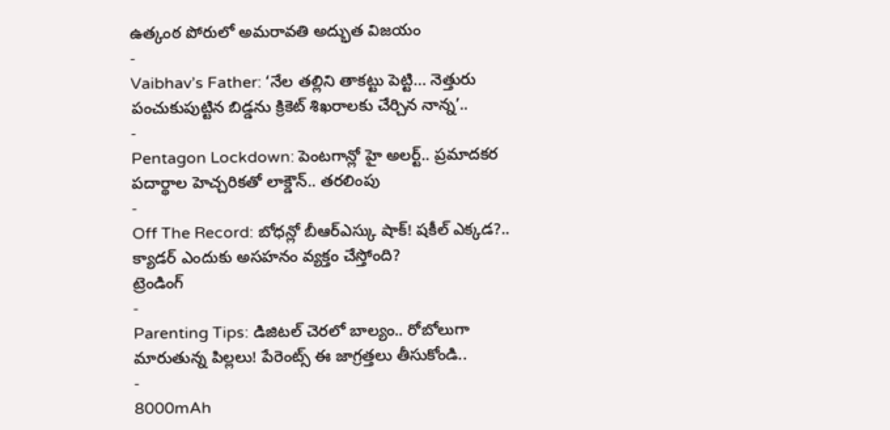ఉత్కంఠ పోరులో అమరావతి అద్భుత విజయం
-
Vaibhav’s Father: ‘నేల తల్లిని తాకట్టు పెట్టి… నెత్తురు పంచుకుపుట్టిన బిడ్డను క్రికెట్ శిఖరాలకు చేర్చిన నాన్న’..
-
Pentagon Lockdown: పెంటగాన్లో హై అలర్ట్.. ప్రమాదకర పదార్థాల హెచ్చరికతో లాక్డౌన్.. తరలింపు
-
Off The Record: బోధన్లో బీఆర్ఎస్కు షాక్! షకీల్ ఎక్కడ?.. క్యాడర్ ఎందుకు అసహనం వ్యక్తం చేస్తోంది?
ట్రెండింగ్
-
Parenting Tips: డిజిటల్ చెరలో బాల్యం.. రోబోలుగా మారుతున్న పిల్లలు! పేరెంట్స్ ఈ జాగ్రత్తలు తీసుకోండి..
-
8000mAh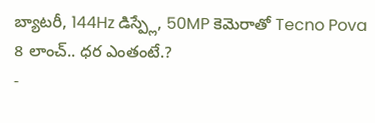బ్యాటరీ, 144Hz డిస్ప్లే, 50MP కెమెరాతో Tecno Pova 8 లాంచ్.. ధర ఎంతంటే.?
-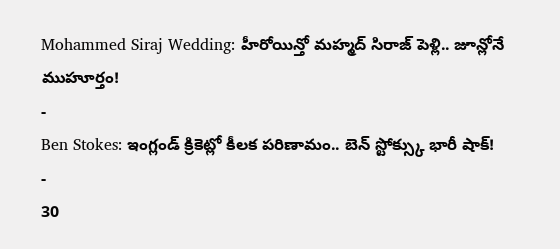Mohammed Siraj Wedding: హీరోయిన్తో మహ్మద్ సిరాజ్ పెళ్లి.. జూన్లోనే ముహూర్తం!
-
Ben Stokes: ఇంగ్లండ్ క్రికెట్లో కీలక పరిణామం.. బెన్ స్టోక్స్కు భారీ షాక్!
-
30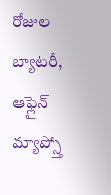రోజుల బ్యాటరీ, ఆఫ్లైన్ మ్యాప్స్తో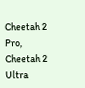Cheetah 2 Pro, Cheetah 2 Ultra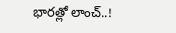భారత్లో లాంచ్..!